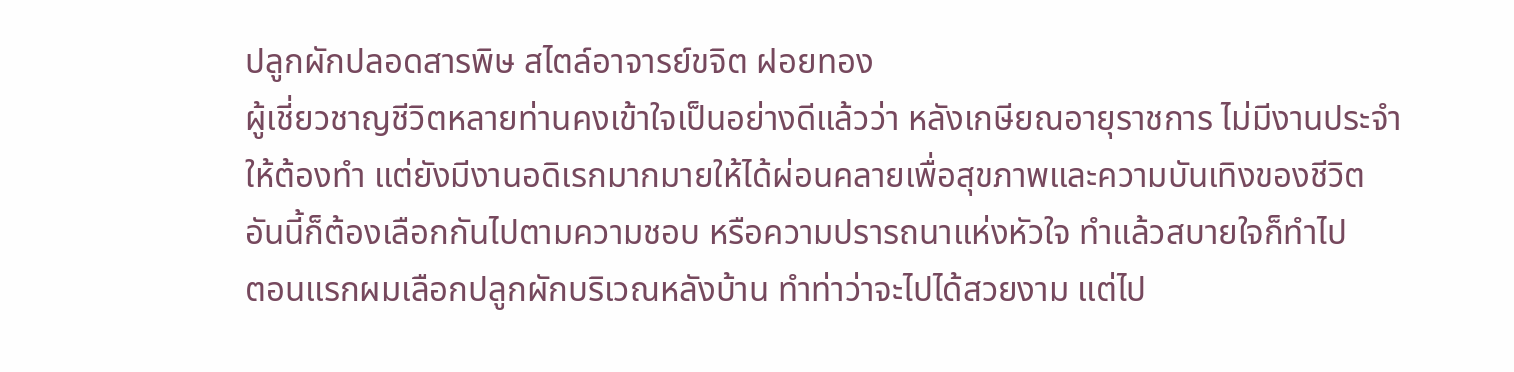ปลูกผักปลอดสารพิษ สไตล์อาจารย์ขจิต ฝอยทอง
ผู้เชี่ยวชาญชีวิตหลายท่านคงเข้าใจเป็นอย่างดีแล้วว่า หลังเกษียณอายุราชการ ไม่มีงานประจำให้ต้องทำ แต่ยังมีงานอดิเรกมากมายให้ได้ผ่อนคลายเพื่อสุขภาพและความบันเทิงของชีวิต
อันนี้ก็ต้องเลือกกันไปตามความชอบ หรือความปรารถนาแห่งหัวใจ ทำแล้วสบายใจก็ทำไป
ตอนแรกผมเลือกปลูกผักบริเวณหลังบ้าน ทำท่าว่าจะไปได้สวยงาม แต่ไป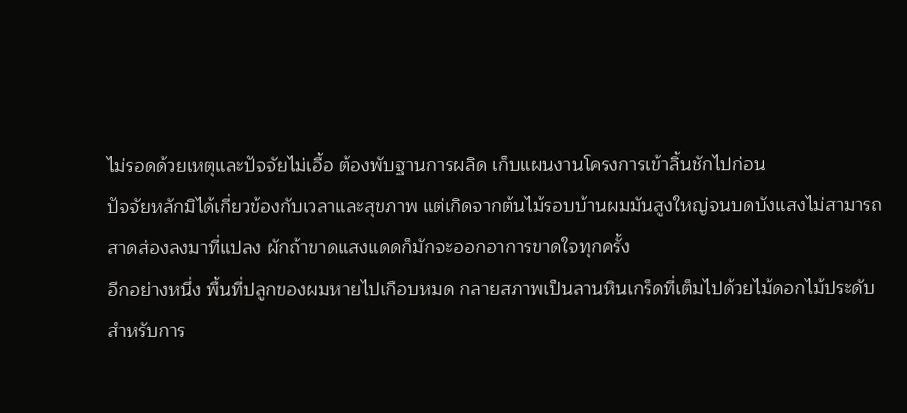ไม่รอดด้วยเหตุและปัจจัยไม่เอื้อ ต้องพับฐานการผลิด เก็บแผนงานโครงการเข้าลิ้นชักไปก่อน
ปัจจัยหลักมิได้เกี่ยวข้องกับเวลาและสุขภาพ แต่เกิดจากต้นไม้รอบบ้านผมมันสูงใหญ่จนบดบังแสงไม่สามารถสาดส่องลงมาที่แปลง ผักถ้าขาดแสงแดดก็มักจะออกอาการขาดใจทุกครั้ง
อีกอย่างหนึ่ง พื้นที่ปลูกของผมหายไปเกือบหมด กลายสภาพเป็นลานหินเกร็ดที่เต็มไปด้วยไม้ดอกไม้ประดับ สำหรับการ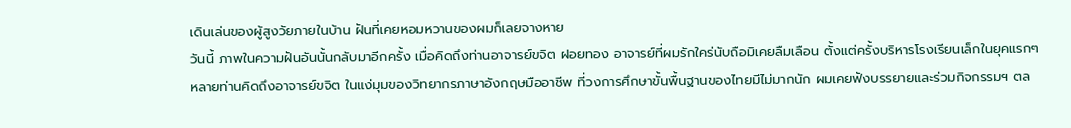เดินเล่นของผู้สูงวัยภายในบ้าน ฝันที่เคยหอมหวานของผมก็เลยจางหาย
วันนี้ ภาพในความฝันอันนั้นกลับมาอีกครั้ง เมื่อคิดถึงท่านอาจารย์ขจิต ฝอยทอง อาจารย์ที่ผมรักใคร่นับถือมิเคยลืมเลือน ตั้งแต่ครั้งบริหารโรงเรียนเล็กในยุคแรกๆ
หลายท่านคิดถึงอาจารย์ขจิต ในแง่มุมของวิทยากรภาษาอังกฤษมืออาชีพ ที่วงการศึกษาขั้นพื้นฐานของไทยมีไม่มากนัก ผมเคยฟังบรรยายและร่วมกิจกรรมฯ ตล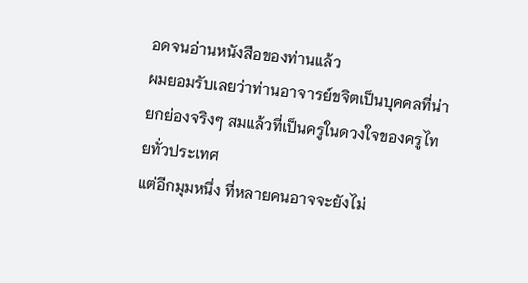อดจนอ่านหนังสือของท่านแล้ว
ผมยอมรับเลยว่าท่านอาจารย์ขจิตเป็นบุคคลที่น่ายกย่องจริงๆ สมแล้วที่เป็นครูในดวงใจของครูไทยทั่วประเทศ
แต่อีกมุมหนึ่ง ที่หลายคนอาจจะยังไม่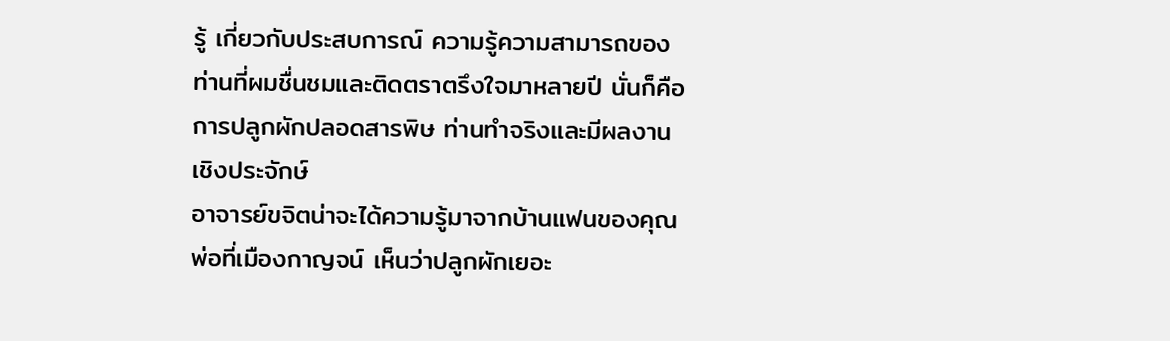รู้ เกี่ยวกับประสบการณ์ ความรู้ความสามารถของท่านที่ผมชื่นชมและติดตราตรึงใจมาหลายปี นั่นก็คือการปลูกผักปลอดสารพิษ ท่านทำจริงและมีผลงานเชิงประจักษ์
อาจารย์ขจิตน่าจะได้ความรู้มาจากบ้านแฟนของคุณพ่อที่เมืองกาญจน์ เห็นว่าปลูกผักเยอะ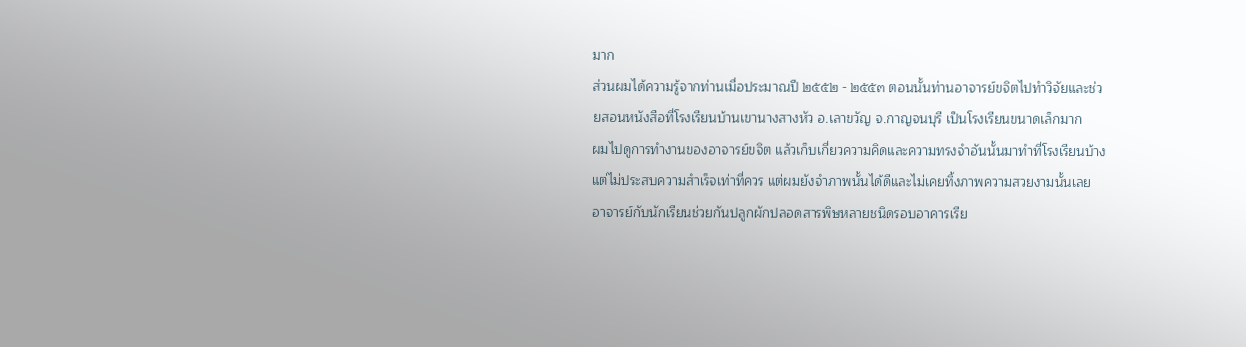มาก
ส่วนผมได้ความรู้จากท่านเมื่อประมาณปี ๒๕๕๒ - ๒๕๕๓ ตอนนั้นท่านอาจารย์ขจิตไปทำวิจัยและช่วยสอนหนังสือที่โรงเรียนบ้านเขานางสางหัว อ.เลาขวัญ จ.กาญจนบุรี เป็นโรงเรียนขนาดเล็กมาก
ผมไปดูการทำงานของอาจารย์ขจิต แล้วเก็บเกี่ยวความคิดและความทรงจำอันนั้นมาทำที่โรงเรียนบ้าง แต่ไม่ประสบความสำเร็จเท่าที่ควร แต่ผมยังจำภาพนั้นได้ดีและไม่เคยทิ้งภาพความสวยงามนั้นเลย
อาจารย์กับนักเรียนช่วยกันปลูกผักปลอดสารพิษหลายชนิดรอบอาคารเรีย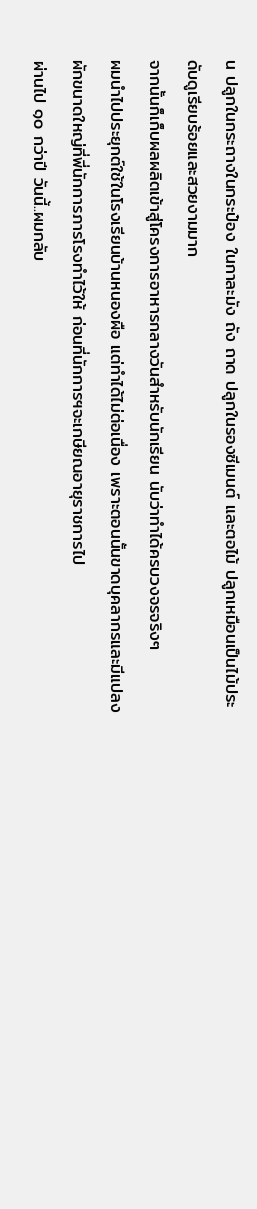น ปลูกในกระถางในกระป๋อง ในกาละมัง ถัง ถาด ปลูกในรองซีเมนต์ และตอไม้ ปลูกเหมือนเป็นไม้ประดับดูเรียบร้อยและสวยงามมาก
จากนั้นก็เก็บผลผลิตเข้าสู่โครงการอาหารกลางวันสำหรับนักเรียน นับว่าทำได้ครบวงจรจริงๆ
ผมนำไปประยุกต์ใช้ในโรงเรียนบ้านหนองผือ แต่ทำได้ไม่ต่อเนื่อง เพราะตอนนั้นขาดบุคลากรและมีแปลงผักขนาดใหญ่ที่พี่นักการภารโรงทำไว้ให้ ก่อนที่นักการฯจะเกษียณอายุราชการไป
ผ่านไป ๑๐ กว่าปี วันนี้..ผมกลับ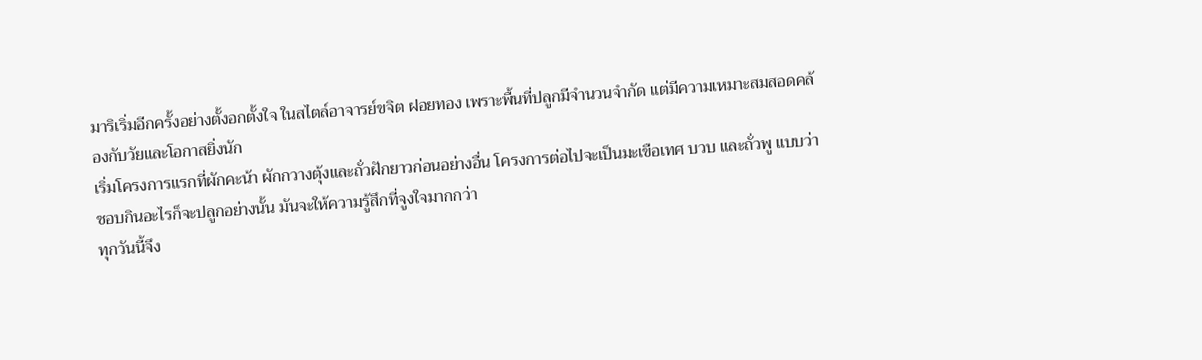มาริเริ่มอีกครั้งอย่างตั้งอกตั้งใจ ในสไตล์อาจารย์ขจิต ฝอยทอง เพราะพื้นที่ปลูกมีจำนวนจำกัด แต่มีความเหมาะสมสอดคล้องกับวัยและโอกาสยิ่งนัก
เริ่มโครงการแรกที่ผักคะน้า ผักกวางตุ้งและถั่วฝักยาวก่อนอย่างอื่น โครงการต่อไปจะเป็นมะเขือเทศ บวบ และถั่วพู แบบว่าชอบกินอะไรก็จะปลูกอย่างนั้น มันจะให้ความรู้สึกที่จูงใจมากกว่า
ทุกวันนี้จึง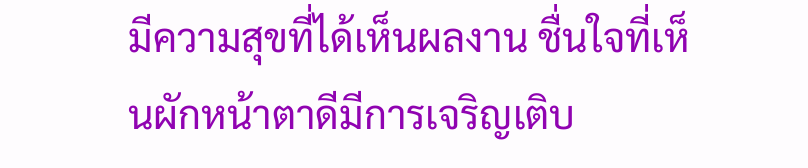มีความสุขที่ได้เห็นผลงาน ชื่นใจที่เห็นผักหน้าตาดีมีการเจริญเติบ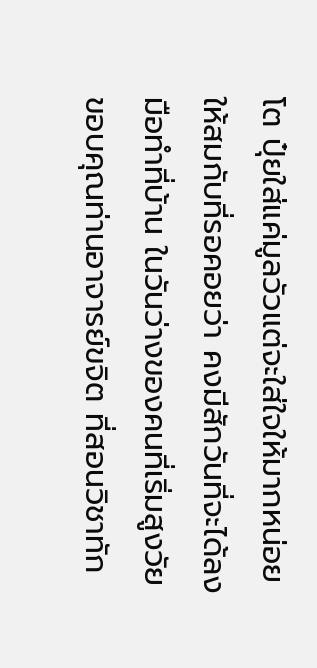โต ปุ๋ยใส่แค่มูลวัวแต่จะใส่ใจให้มากหน่อย ให้สมกับที่รอคอยว่า คงมีสักวันที่จะได้ลงมือทำที่บ้าน ในวันว่างของคนที่เริ่มสูงวัย
ขอบคุณท่านอาจารย์ขจิต ที่สอนวิชาทัก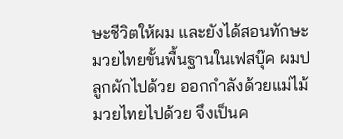ษะชีวิตให้ผม และยังได้สอนทักษะมวยไทยขั้นพื้นฐานในเฟสบุ๊ค ผมปลูกผักไปด้วย ออกกำลังด้วยแม่ไม้มวยไทยไปด้วย จึงเป็นค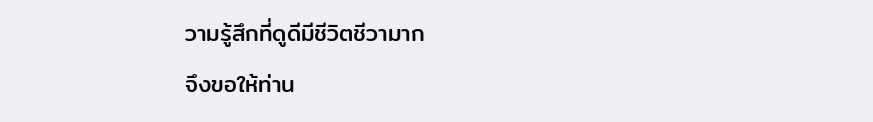วามรู้สึกที่ดูดีมีชีวิตชีวามาก
จึงขอให้ท่าน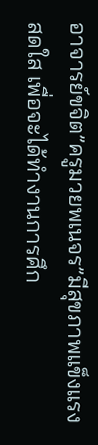อาจารย์ขจิต”ครูมวยพเนจร”มีสุขภาพแข็งแรงสดใส เพื่อจะได้ทำงานการศึก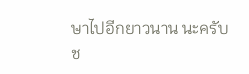ษาไปอีกยาวนาน นะครับ
ช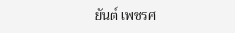ยันต์ เพชรศ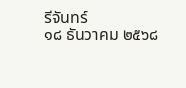รีจันทร์
๑๘ ธันวาคม ๒๕๖๘